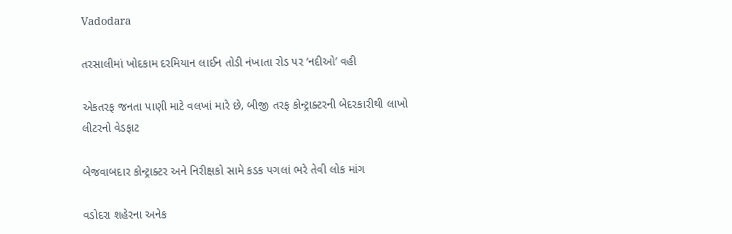Vadodara

તરસાલીમાં ખોદકામ દરમિયાન લાઈન તોડી નંખાતા રોડ પર ‘નદીઓ’ વહી

એકતરફ જનતા પાણી માટે વલખાં મારે છે, બીજી તરફ કોન્ટ્રાક્ટરની બેદરકારીથી લાખો લીટરનો વેડફાટ

બેજવાબદાર કોન્ટ્રાક્ટર અને નિરીક્ષકો સામે કડક પગલાં ભરે તેવી લોક માંગ

વડોદરા શહેરના અનેક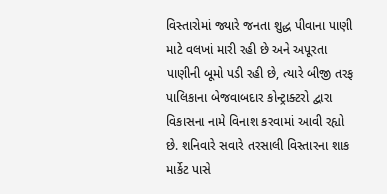વિસ્તારોમાં જ્યારે જનતા શુદ્ધ પીવાના પાણી માટે વલખાં મારી રહી છે અને અપૂરતા પાણીની બૂમો પડી રહી છે, ત્યારે બીજી તરફ પાલિકાના બેજવાબદાર કોન્ટ્રાક્ટરો દ્વારા વિકાસના નામે વિનાશ કરવામાં આવી રહ્યો છે. શનિવારે સવારે તરસાલી વિસ્તારના શાક માર્કેટ પાસે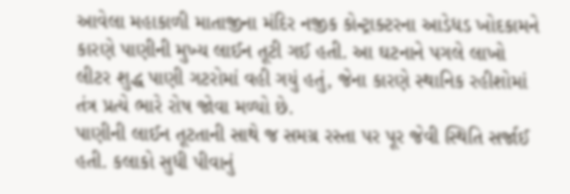આવેલા મહાકાળી માતાજીના મંદિર નજીક કોન્ટ્રાક્ટરના આડેધડ ખોદકામને કારણે પાણીની મુખ્ય લાઈન તૂટી ગઈ હતી. આ ઘટનાને પગલે લાખો લીટર શુદ્ધ પાણી ગટરોમાં વહી ગયું હતું, જેના કારણે સ્થાનિક રહીશોમાં તંત્ર પ્રત્યે ભારે રોષ જોવા મળ્યો છે.
પાણીની લાઈન તૂટતાની સાથે જ સમગ્ર રસ્તા પર પૂર જેવી સ્થિતિ સર્જાઈ હતી. કલાકો સુધી પીવાનું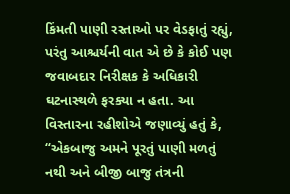કિંમતી પાણી રસ્તાઓ પર વેડફાતું રહ્યું, પરંતુ આશ્ચર્યની વાત એ છે કે કોઈ પણ જવાબદાર નિરીક્ષક કે અધિકારી ઘટનાસ્થળે ફરક્યા ન હતા. આ વિસ્તારના રહીશોએ જણાવ્યું હતું કે, “એકબાજુ અમને પૂરતું પાણી મળતું નથી અને બીજી બાજુ તંત્રની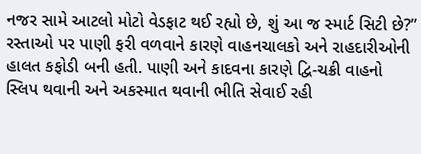નજર સામે આટલો મોટો વેડફાટ થઈ રહ્યો છે, શું આ જ સ્માર્ટ સિટી છે?”
રસ્તાઓ પર પાણી ફરી વળવાને કારણે વાહનચાલકો અને રાહદારીઓની હાલત કફોડી બની હતી. પાણી અને કાદવના કારણે દ્વિ-ચક્રી વાહનો સ્લિપ થવાની અને અકસ્માત થવાની ભીતિ સેવાઈ રહી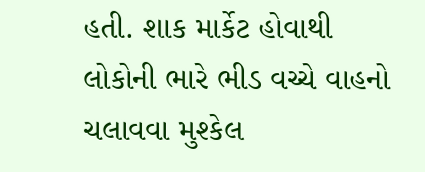હતી. શાક માર્કેટ હોવાથી લોકોની ભારે ભીડ વચ્ચે વાહનો ચલાવવા મુશ્કેલ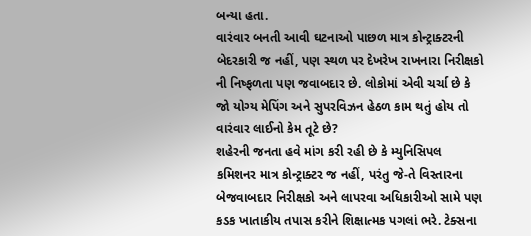બન્યા હતા.
વારંવાર બનતી આવી ઘટનાઓ પાછળ માત્ર કોન્ટ્રાક્ટરની બેદરકારી જ નહીં, પણ સ્થળ પર દેખરેખ રાખનારા નિરીક્ષકો ની નિષ્ફળતા પણ જવાબદાર છે. લોકોમાં એવી ચર્ચા છે કે જો યોગ્ય મેપિંગ અને સુપરવિઝન હેઠળ કામ થતું હોય તો વારંવાર લાઈનો કેમ તૂટે છે?
શહેરની જનતા હવે માંગ કરી રહી છે કે મ્યુનિસિપલ કમિશનર માત્ર કોન્ટ્રાક્ટર જ નહીં, પરંતુ જે-તે વિસ્તારના બેજવાબદાર નિરીક્ષકો અને લાપરવા અધિકારીઓ સામે પણ કડક ખાતાકીય તપાસ કરીને શિક્ષાત્મક પગલાં ભરે. ટેક્સના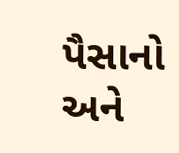પૈસાનો અને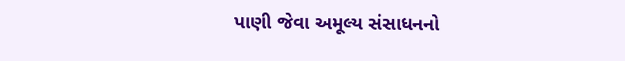પાણી જેવા અમૂલ્ય સંસાધનનો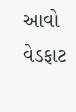આવો વેડફાટ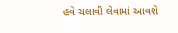હવે ચલાવી લેવામાં આવશે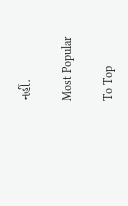નહીં.

Most Popular

To Top